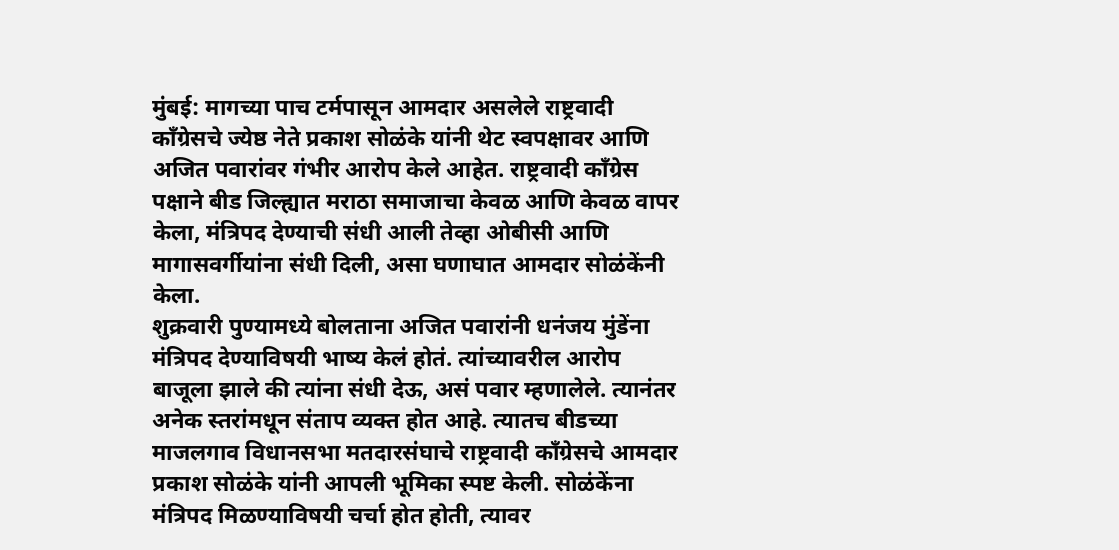मुंबई: मागच्या पाच टर्मपासून आमदार असलेले राष्ट्रवादी काँग्रेसचे ज्येष्ठ नेते प्रकाश सोळंके यांनी थेट स्वपक्षावर आणि अजित पवारांवर गंभीर आरोप केले आहेत. राष्ट्रवादी काँग्रेस पक्षाने बीड जिल्ह्यात मराठा समाजाचा केवळ आणि केवळ वापर केला, मंत्रिपद देण्याची संधी आली तेव्हा ओबीसी आणि मागासवर्गीयांना संधी दिली, असा घणाघात आमदार सोळंकेंनी केला.
शुक्रवारी पुण्यामध्ये बोलताना अजित पवारांनी धनंजय मुंडेंना मंत्रिपद देण्याविषयी भाष्य केलं होतं. त्यांच्यावरील आरोप बाजूला झाले की त्यांना संधी देऊ, असं पवार म्हणालेले. त्यानंतर अनेक स्तरांमधून संताप व्यक्त होत आहे. त्यातच बीडच्या माजलगाव विधानसभा मतदारसंघाचे राष्ट्रवादी काँग्रेसचे आमदार प्रकाश सोळंके यांनी आपली भूमिका स्पष्ट केली. सोळंकेंना मंत्रिपद मिळण्याविषयी चर्चा होत होती, त्यावर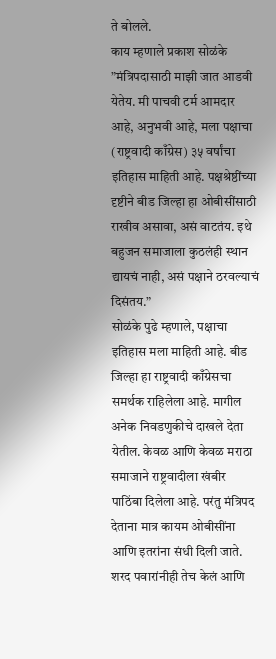ते बोलले.
काय म्हणाले प्रकाश सोळंके
”मंत्रिपदासाठी माझी जात आडवी येतेय. मी पाचवी टर्म आमदार आहे, अनुभवी आहे, मला पक्षाचा (राष्ट्रवादी काँग्रेस) ३५ वर्षांचा इतिहास माहिती आहे. पक्षश्रेष्ठींच्या दृष्टीने बीड जिल्हा हा ओबीसींसाठी राखीव असावा, असं वाटतंय. इथे बहुजन समाजाला कुठलंही स्थान द्यायचं नाही, असं पक्षाने ठरवल्याचं दिसंतय.”
सोळंके पुढे म्हणाले, पक्षाचा इतिहास मला माहिती आहे. बीड जिल्हा हा राष्ट्रवादी काँग्रेसचा समर्थक राहिलेला आहे. मागील अनेक निवडणुकीचे दाखले देता येतील. केवळ आणि केवळ मराठा समाजाने राष्ट्रवादीला खंबीर पाठिंबा दिलेला आहे. परंतु मंत्रिपद देताना मात्र कायम ओबीसींना आणि इतरांना संधी दिली जाते. शरद पवारांनीही तेच केलं आणि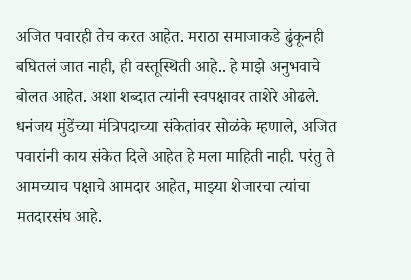अजित पवारही तेच करत आहेत. मराठा समाजाकडे ढुंकूनही बघितलं जात नाही, ही वस्तूस्थिती आहे.. हे माझे अनुभवाचे बोलत आहेत. अशा शब्दात त्यांनी स्वपक्षावर ताशेरे ओढले.
धनंजय मुंडेंच्या मंत्रिपदाच्या संकेतांवर सोळंके म्हणाले, अजित पवारांनी काय संकेत दिले आहेत हे मला माहिती नाही. परंतु ते आमच्याच पक्षाचे आमदार आहेत, माझ्या शेजारचा त्यांचा मतदारसंघ आहे.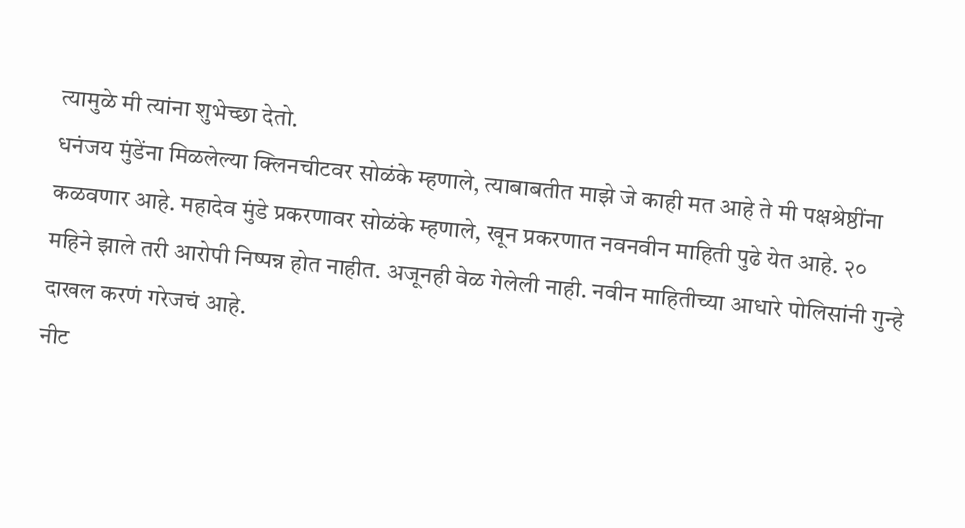त्यामुळे मी त्यांना शुभेच्छा देतो.
धनंजय मुंडेंना मिळलेल्या क्लिनचीटवर सोळंके म्हणाले, त्याबाबतीत माझे जे काही मत आहे ते मी पक्षश्रेष्ठींना कळवणार आहे. महादेव मुंडे प्रकरणावर सोळंके म्हणाले, खून प्रकरणात नवनवीन माहिती पुढे येत आहे. २० महिने झाले तरी आरोपी निष्पन्न होत नाहीत. अजूनही वेळ गेलेली नाही. नवीन माहितीच्या आधारे पोलिसांनी गुन्हे दाखल करणं गरेजचं आहे.
नीट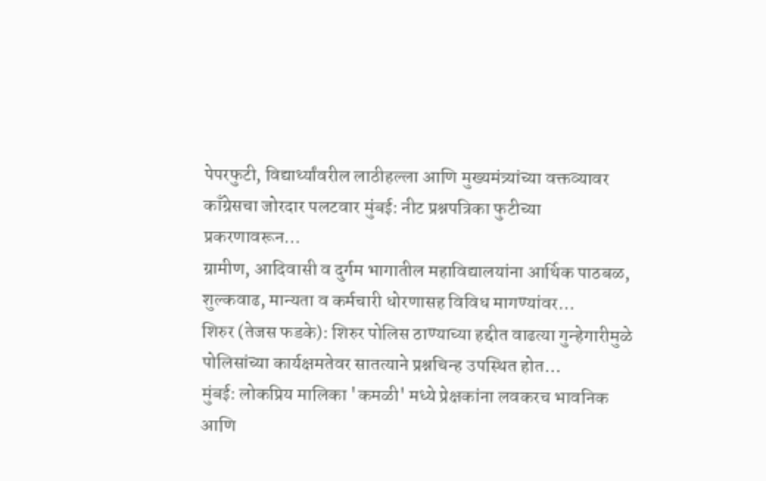पेपरफुटी, विद्यार्थ्यांवरील लाठीहल्ला आणि मुख्यमंत्र्यांच्या वक्तव्यावर काँग्रेसचा जोरदार पलटवार मुंबई: नीट प्रश्नपत्रिका फुटीच्या प्रकरणावरून…
ग्रामीण, आदिवासी व दुर्गम भागातील महाविद्यालयांना आर्थिक पाठबळ, शुल्कवाढ, मान्यता व कर्मचारी धोरणासह विविध मागण्यांवर…
शिरुर (तेजस फडके): शिरुर पोलिस ठाण्याच्या हद्दीत वाढत्या गुन्हेगारीमुळे पोलिसांच्या कार्यक्षमतेवर सातत्याने प्रश्नचिन्ह उपस्थित होत…
मुंबई: लोकप्रिय मालिका 'कमळी' मध्ये प्रेक्षकांना लवकरच भावनिक आणि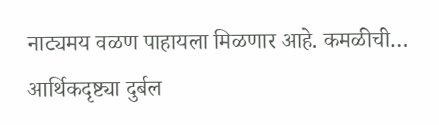नाट्यमय वळण पाहायला मिळणार आहे. कमळीची…
आर्थिकदृष्ट्या दुर्बल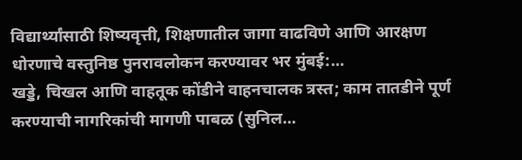विद्यार्थ्यांसाठी शिष्यवृत्ती, शिक्षणातील जागा वाढविणे आणि आरक्षण धोरणाचे वस्तुनिष्ठ पुनरावलोकन करण्यावर भर मुंबई:…
खड्डे, चिखल आणि वाहतूक कोंडीने वाहनचालक त्रस्त; काम तातडीने पूर्ण करण्याची नागरिकांची मागणी पाबळ (सुनिल…